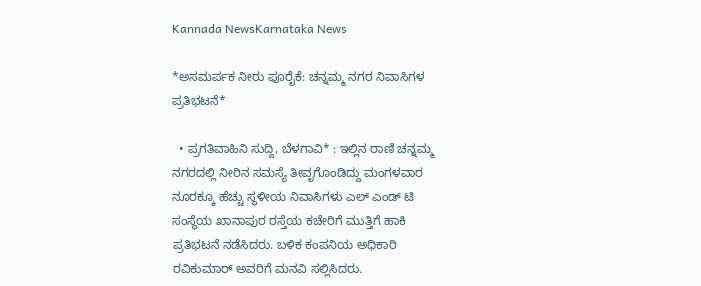Kannada NewsKarnataka News

*ಅಸಮರ್ಪಕ ನೀರು ಪೂರೈಕೆ: ಚನ್ನಮ್ಮ ನಗರ ನಿವಾಸಿಗಳ ಪ್ರತಿಭಟನೆ*

  • ಪ್ರಗತಿವಾಹಿನಿ ಸುದ್ದಿ, ಬೆಳಗಾವಿ* : ಇಲ್ಲಿನ ರಾಣಿ ಚನ್ನಮ್ಮ ನಗರದಲ್ಲಿ ನೀರಿನ ಸಮಸ್ಯೆ ತೀವೃಗೊಂಡಿದ್ದು ಮಂಗಳವಾರ ನೂರಕ್ಕೂ ಹೆಚ್ಚು ಸ್ಥಳೀಯ ನಿವಾಸಿಗಳು ಎಲ್ ಎಂಡ್ ಟಿ ಸಂಸ್ಥೆಯ ಖಾನಾಪುರ ರಸ್ತೆಯ ಕಚೇರಿಗೆ ಮುತ್ತಿಗೆ ಹಾಕಿ ಪ್ರತಿಭಟನೆ ನಡೆಸಿದರು. ಬಳಿಕ ಕಂಪನಿಯ ಅಧಿಕಾರಿ ರವಿಕುಮಾರ್ ಅವರಿಗೆ ಮನವಿ ಸಲ್ಲಿಸಿದರು.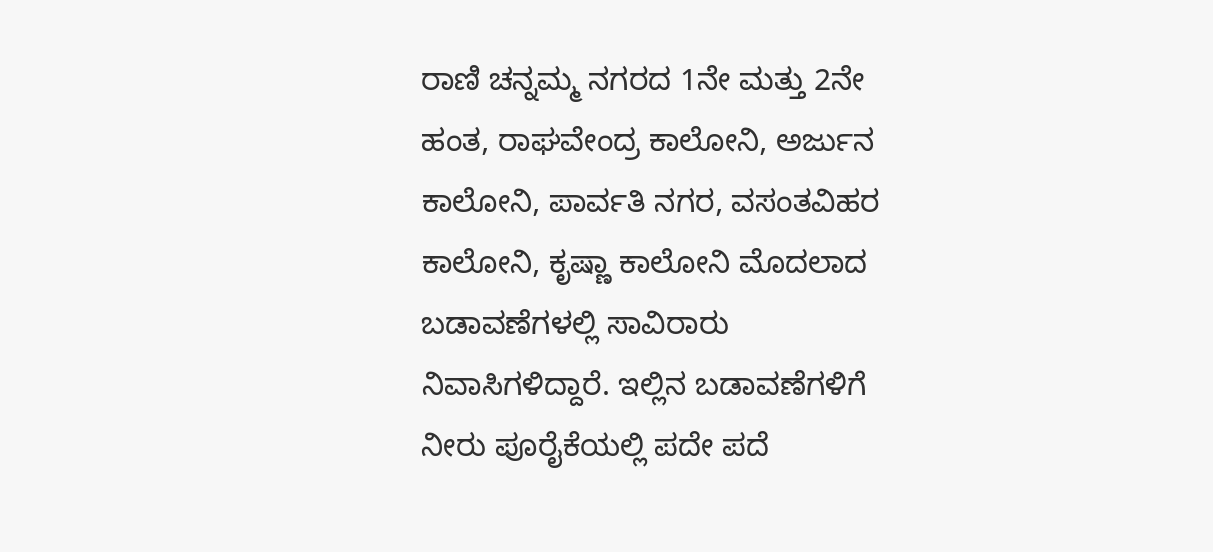ರಾಣಿ ಚನ್ನಮ್ಮ ನಗರದ 1ನೇ ಮತ್ತು 2ನೇ ಹಂತ, ರಾಘವೇಂದ್ರ ಕಾಲೋನಿ, ಅರ್ಜುನ ಕಾಲೋನಿ, ಪಾರ್ವತಿ ನಗರ, ವಸಂತವಿಹರ ಕಾಲೋನಿ, ಕೃಷ್ಣಾ ಕಾಲೋನಿ ಮೊದಲಾದ ಬಡಾವಣೆಗಳಲ್ಲಿ ಸಾವಿರಾರು ನಿವಾಸಿಗಳಿದ್ದಾರೆ. ಇಲ್ಲಿನ ಬಡಾವಣೆಗಳಿಗೆ ನೀರು ಪೂರೈಕೆಯಲ್ಲಿ ಪದೇ ಪದೆ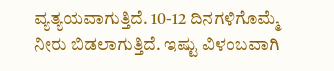ವ್ಯತ್ಯಯವಾಗುತ್ತಿದೆ. 10-12 ದಿನಗಳಿಗೊಮ್ಮೆ ನೀರು ಬಿಡಲಾಗುತ್ತಿದೆ. ಇಷ್ಟು ವಿಳಂಬವಾಗಿ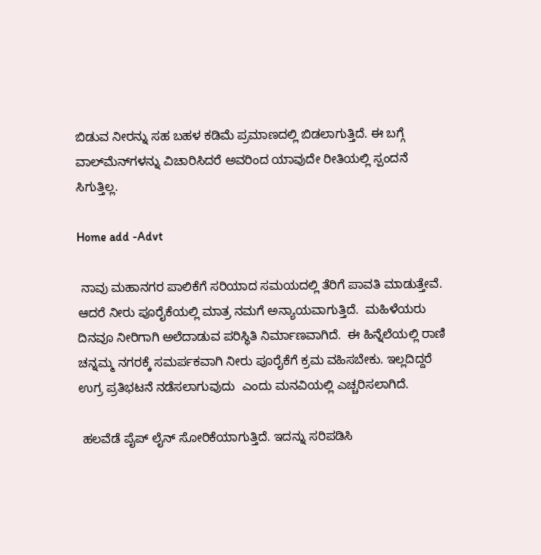ಬಿಡುವ ನೀರನ್ನು ಸಹ ಬಹಳ ಕಡಿಮೆ ಪ್ರಮಾಣದಲ್ಲಿ ಬಿಡಲಾಗುತ್ತಿದೆ. ಈ ಬಗ್ಗೆ ವಾಲ್‍ಮೆನ್‍ಗಳನ್ನು ವಿಚಾರಿಸಿದರೆ ಅವರಿಂದ ಯಾವುದೇ ರೀತಿಯಲ್ಲಿ ಸ್ಪಂದನೆ ಸಿಗುತ್ತಿಲ್ಲ.

Home add -Advt

 ನಾವು ಮಹಾನಗರ ಪಾಲಿಕೆಗೆ ಸರಿಯಾದ ಸಮಯದಲ್ಲಿ ತೆರಿಗೆ ಪಾವತಿ ಮಾಡುತ್ತೇವೆ. ಆದರೆ ನೀರು ಪೂರೈಕೆಯಲ್ಲಿ ಮಾತ್ರ ನಮಗೆ ಅನ್ಯಾಯವಾಗುತ್ತಿದೆ.  ಮಹಿಳೆಯರು ದಿನವೂ ನೀರಿಗಾಗಿ ಅಲೆದಾಡುವ ಪರಿಸ್ಥಿತಿ ನಿರ್ಮಾಣವಾಗಿದೆ.  ಈ ಹಿನ್ನೆಲೆಯಲ್ಲಿ ರಾಣಿ ಚನ್ನಮ್ಮ ನಗರಕ್ಕೆ ಸಮರ್ಪಕವಾಗಿ ನೀರು ಪೂರೈಕೆಗೆ ಕ್ರಮ ವಹಿಸಬೇಕು. ಇಲ್ಲದಿದ್ದರೆ ಉಗ್ರ ಪ್ರತಿಭಟನೆ ನಡೆಸಲಾಗುವುದು  ಎಂದು ಮನವಿಯಲ್ಲಿ ಎಚ್ಚರಿಸಲಾಗಿದೆ.

 ಹಲವೆಡೆ ಪೈಪ್ ಲೈನ್ ಸೋರಿಕೆಯಾಗುತ್ತಿದೆ. ಇದನ್ನು ಸರಿಪಡಿಸಿ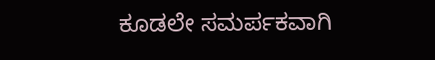ಕೂಡಲೇ ಸಮರ್ಪಕವಾಗಿ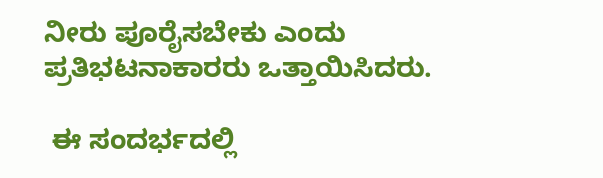ನೀರು ಪೂರೈಸಬೇಕು ಎಂದು ಪ್ರತಿಭಟನಾಕಾರರು ಒತ್ತಾಯಿಸಿದರು.

 ಈ ಸಂದರ್ಭದಲ್ಲಿ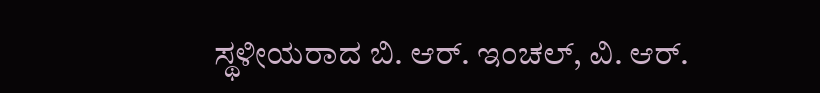ಸ್ಥಳೀಯರಾದ ಬಿ. ಆರ್. ಇಂಚಲ್, ವಿ. ಆರ್.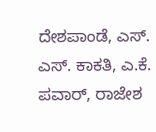ದೇಶಪಾಂಡೆ, ಎಸ್. ಎಸ್. ಕಾಕತಿ, ಎ.ಕೆ. ಪವಾರ್, ರಾಜೇಶ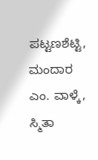ಪಟ್ಟಣಶೆಟ್ಟಿ, ಮಂದಾರ ಎಂ. ವಾಳ್ಕೆ, ಸ್ಮಿತಾ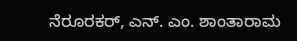ನೆರೂರಕರ್, ಎನ್. ಎಂ. ಶಾಂತಾರಾಮ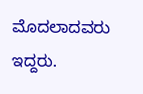ಮೊದಲಾದವರು ಇದ್ದರು.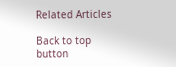Related Articles

Back to top button